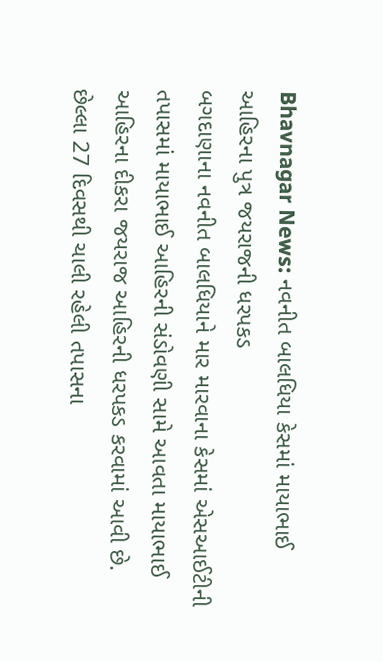Bhavnagar News: નવનીત બાલધિયા કેસમાં માયાભાઈ આહિરના પુત્ર જયરાજની ધરપકડ
બગદાણાના નવનીત બાલધિયાને માર મારવાના કેસમાં એસઆઈટીની તપાસમાં માયાભાઈ આહિરની સંડોવણી સામે આવતા માયાભાઈ આહિરના દીકરા જયરાજ આહિરની ધરપકડ કરવામાં આવી છે. છેલ્લા 27 દિવસથી ચાલી રહેલી તપાસના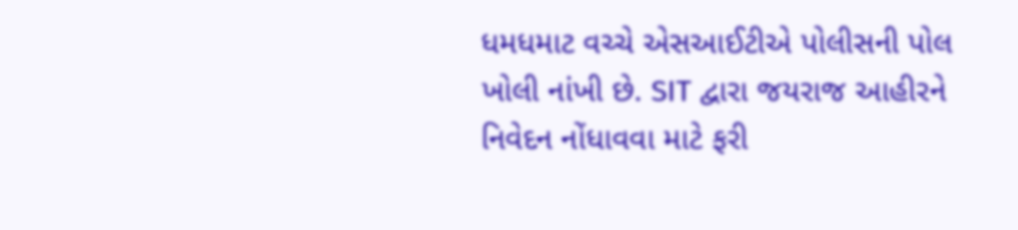ધમધમાટ વચ્ચે એસઆઈટીએ પોલીસની પોલ ખોલી નાંખી છે. SIT દ્વારા જયરાજ આહીરને નિવેદન નોંધાવવા માટે ફરી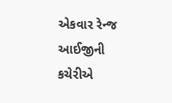એકવાર રેન્જ આઈજીની કચેરીએ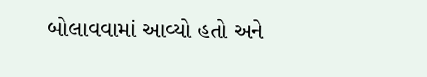બોલાવવામાં આવ્યો હતો અને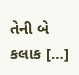તેની બે કલાક […]